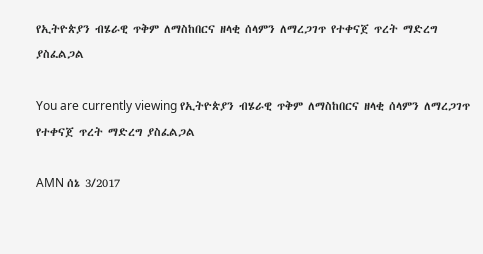የኢትዮጵያን ብሄራዊ ጥቅም ለማስከበርና ዘላቂ ሰላምን ለማረጋገጥ የተቀናጀ ጥረት ማድረግ ያስፈልጋል

You are currently viewing የኢትዮጵያን ብሄራዊ ጥቅም ለማስከበርና ዘላቂ ሰላምን ለማረጋገጥ የተቀናጀ ጥረት ማድረግ ያስፈልጋል

AMN ሰኔ 3/2017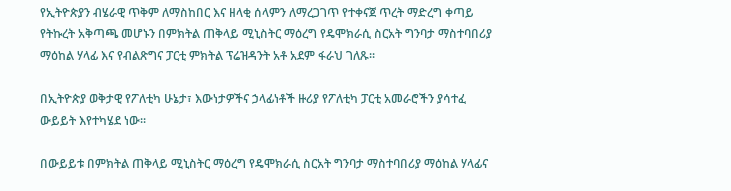የኢትዮጵያን ብሄራዊ ጥቅም ለማስከበር እና ዘላቂ ሰላምን ለማረጋገጥ የተቀናጀ ጥረት ማድረግ ቀጣይ የትኩረት አቅጣጫ መሆኑን በምክትል ጠቅላይ ሚኒስትር ማዕረግ የዴሞክራሲ ስርአት ግንባታ ማስተባበሪያ ማዕከል ሃላፊ እና የብልጽግና ፓርቲ ምክትል ፕሬዝዳንት አቶ አደም ፋራህ ገለጹ፡፡

በኢትዮጵያ ወቅታዊ የፖለቲካ ሁኔታ፣ እውነታዎችና ኃላፊነቶች ዙሪያ የፖለቲካ ፓርቲ አመራሮችን ያሳተፈ ውይይት እየተካሄደ ነው፡፡

በውይይቱ በምክትል ጠቅላይ ሚኒስትር ማዕረግ የዴሞክራሲ ስርአት ግንባታ ማስተባበሪያ ማዕከል ሃላፊና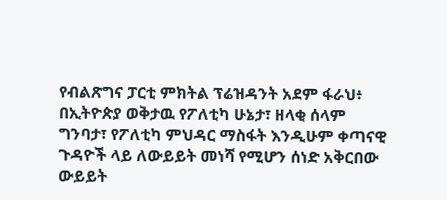የብልጽግና ፓርቲ ምክትል ፕሬዝዳንት አደም ፋራህ፥ በኢትዮጵያ ወቅታዉ የፖለቲካ ሁኔታ፣ ዘላቂ ሰላም ግንባታ፣ የፖለቲካ ምህዳር ማስፋት እንዲሁም ቀጣናዊ ጉዳዮች ላይ ለውይይት መነሻ የሚሆን ሰነድ አቅርበው ውይይት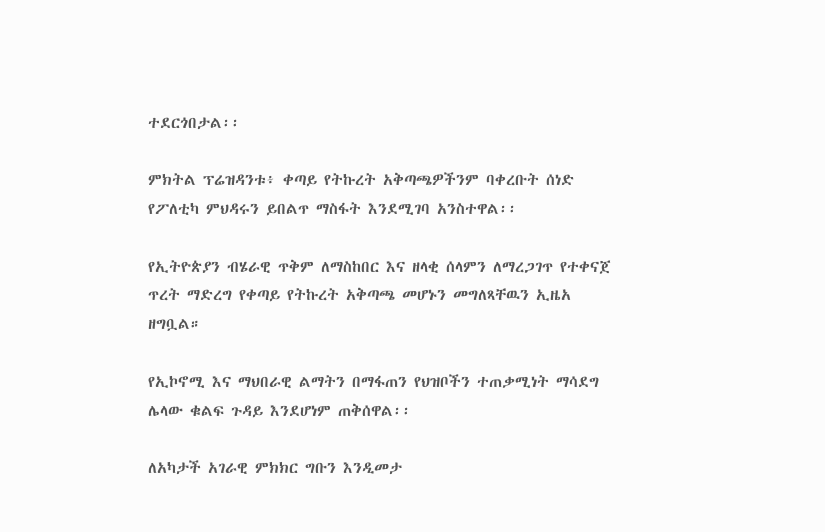ተደርጎበታል፡፡

ምክትል ፕሬዝዳንቱ፥ ቀጣይ የትኩረት አቅጣጫዎችንም ባቀረቡት ሰነድ የፖለቲካ ምህዳሩን ይበልጥ ማስፋት እንደሚገባ አንስተዋል፡፡

የኢትዮጵያን ብሄራዊ ጥቅም ለማስከበር እና ዘላቂ ሰላምን ለማረጋገጥ የተቀናጀ ጥረት ማድረግ የቀጣይ የትኩረት አቅጣጫ መሆኑን መግለጻቸዉን ኢዜአ ዘግቧል።

የኢኮኖሚ እና ማህበራዊ ልማትን በማፋጠን የህዝቦችን ተጠቃሚነት ማሳደግ ሌላው ቁልፍ ጉዳይ እንደሆነም ጠቅሰዋል፡፡

ለአካታች አገራዊ ምክክር ግቡን እንዲመታ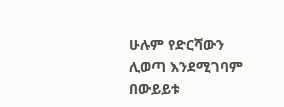ሁሉም የድርሻውን ሊወጣ እንደሚገባም በውይይቱ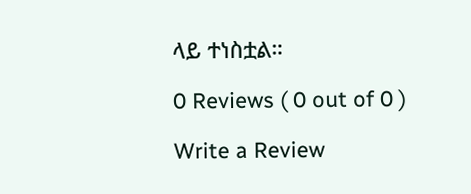ላይ ተነስቷል።

0 Reviews ( 0 out of 0 )

Write a Review